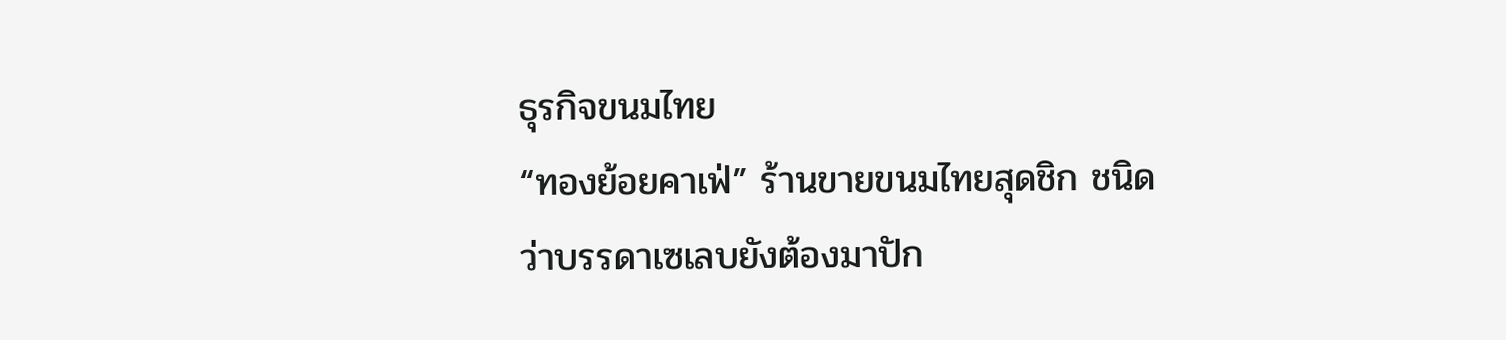ธุรกิจขนมไทย
“ทองย้อยคาเฟ่” ร้านขายขนมไทยสุดชิก ชนิดว่าบรรดาเซเลบยังต้องมาปัก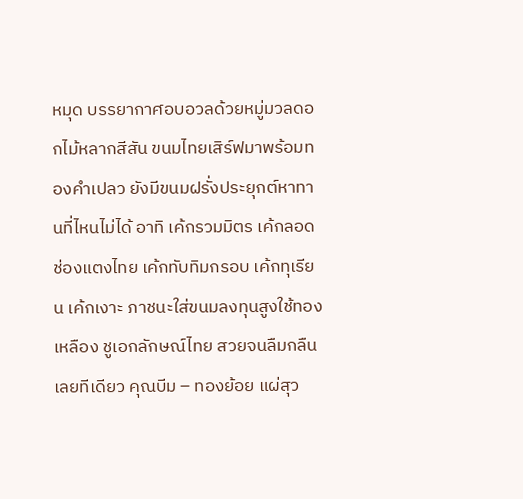หมุด บรรยากาศอบอวลด้วยหมู่มวลดอกไม้หลากสีสัน ขนมไทยเสิร์ฟมาพร้อมทองคำเปลว ยังมีขนมฝรั่งประยุกต์หาทานที่ไหนไม่ได้ อาทิ เค้กรวมมิตร เค้กลอดช่องแตงไทย เค้กทับทิมกรอบ เค้กทุเรียน เค้กเงาะ ภาชนะใส่ขนมลงทุนสูงใช้ทองเหลือง ชูเอกลักษณ์ไทย สวยจนลืมกลืนเลยทีเดียว คุณบีม – ทองย้อย แผ่สุว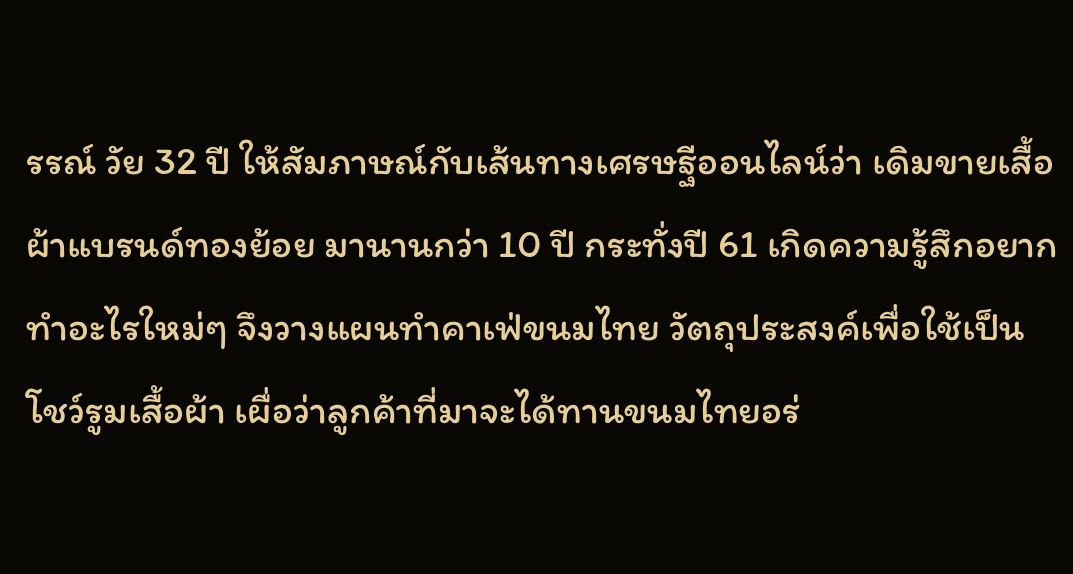รรณ์ วัย 32 ปี ให้สัมภาษณ์กับเส้นทางเศรษฐีออนไลน์ว่า เดิมขายเสื้อผ้าแบรนด์ทองย้อย มานานกว่า 10 ปี กระทั่งปี 61 เกิดความรู้สึกอยากทำอะไรใหม่ๆ จึงวางแผนทำคาเฟ่ขนมไทย วัตถุประสงค์เพื่อใช้เป็นโชว์รูมเสื้อผ้า เผื่อว่าลูกค้าที่มาจะได้ทานขนมไทยอร่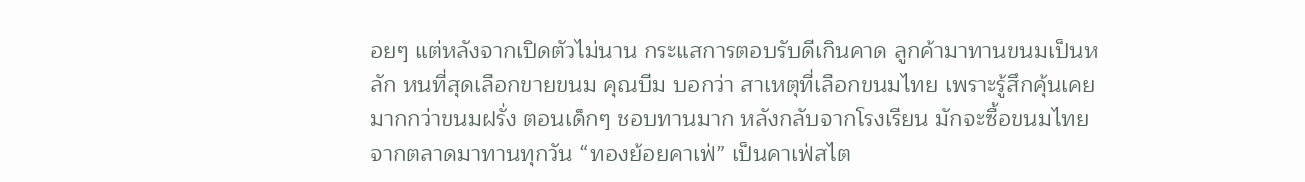อยๆ แต่หลังจากเปิดตัวไม่นาน กระแสการตอบรับดีเกินคาด ลูกค้ามาทานขนมเป็นหลัก หนที่สุดเลือกขายขนม คุณบีม บอกว่า สาเหตุที่เลือกขนมไทย เพราะรู้สึกคุ้นเคยมากกว่าขนมฝรั่ง ตอนเด็กๆ ชอบทานมาก หลังกลับจากโรงเรียน มักจะซื้อขนมไทยจากตลาดมาทานทุกวัน “ทองย้อยคาเฟ่” เป็นคาเฟ่สไต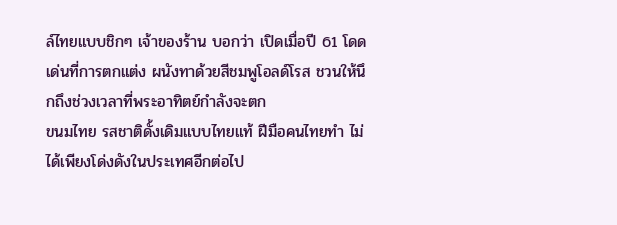ล์ไทยแบบชิกๆ เจ้าของร้าน บอกว่า เปิดเมื่อปี 61 โดดเด่นที่การตกแต่ง ผนังทาด้วยสีชมพูโอลด์โรส ชวนให้นึกถึงช่วงเวลาที่พระอาทิตย์กำลังจะตก
ขนมไทย รสชาติดั้งเดิมแบบไทยแท้ ฝีมือคนไทยทำ ไม่ได้เพียงโด่งดังในประเทศอีกต่อไป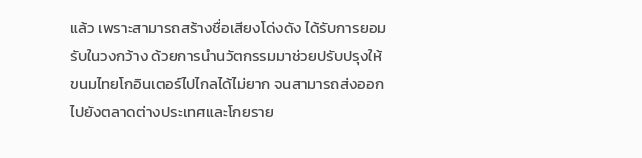แล้ว เพราะสามารถสร้างชื่อเสียงโด่งดัง ได้รับการยอมรับในวงกว้าง ด้วยการนำนวัตกรรมมาช่วยปรับปรุงให้ขนมไทยโกอินเตอร์ไปไกลได้ไม่ยาก จนสามารถส่งออกไปยังตลาดต่างประเทศและโกยราย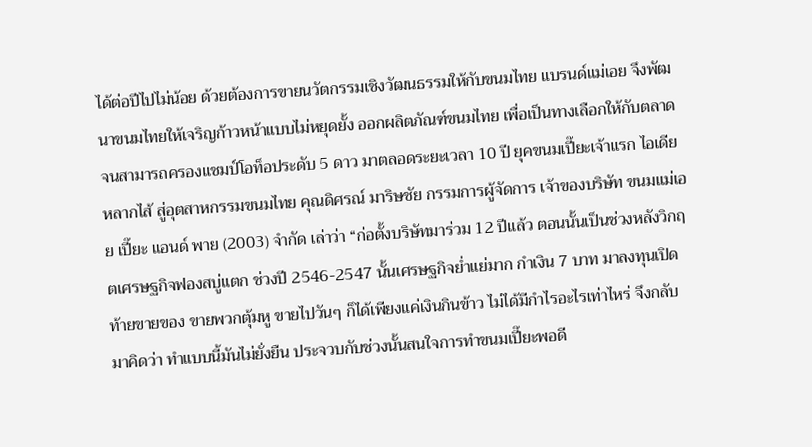ได้ต่อปีไปไม่น้อย ด้วยต้องการขายนวัตกรรมเชิงวัฒนธรรมให้กับขนมไทย แบรนด์แม่เอย จึงพัฒนาขนมไทยให้เจริญก้าวหน้าแบบไม่หยุดยั้ง ออกผลิตภัณฑ์ขนมไทย เพื่อเป็นทางเลือกให้กับตลาด จนสามารถครองแชมป์โอท็อประดับ 5 ดาว มาตลอดระยะเวลา 10 ปี ยุคขนมเปี๊ยะเจ้าแรก ไอเดียหลากไส้ สู่อุตสาหกรรมขนมไทย คุณดิศรณ์ มาริษชัย กรรมการผู้จัดการ เจ้าของบริษัท ขนมแม่เอย เปี๊ยะ แอนด์ พาย (2003) จำกัด เล่าว่า “ก่อตั้งบริษัทมาร่วม 12 ปีแล้ว ตอนนั้นเป็นช่วงหลังวิกฤตเศรษฐกิจฟองสบู่แตก ช่วงปี 2546-2547 นั้นเศรษฐกิจย่ำแย่มาก กำเงิน 7 บาท มาลงทุนเปิดท้ายขายของ ขายพวกตุ้มหู ขายไปวันๆ ก็ได้เพียงแค่เงินกินข้าว ไม่ได้มีกำไรอะไรเท่าไหร่ จึงกลับมาคิดว่า ทำแบบนี้มันไม่ยั่งยืน ประจวบกับช่วงนั้นสนใจการทำขนมเปี๊ยะพอดี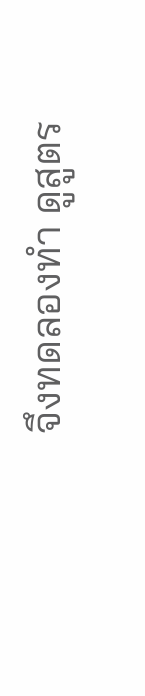จึงทดลองทำ ดูสูตร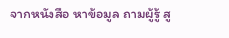จากหนังสือ หาข้อมูล ถามผู้รู้ สู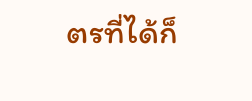ตรที่ได้ก็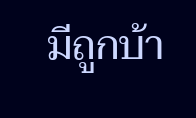มีถูกบ้า